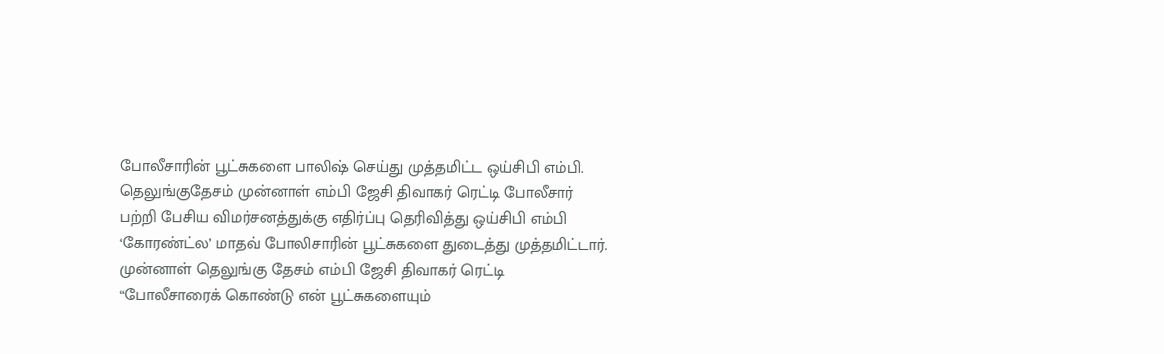போலீசாரின் பூட்சுகளை பாலிஷ் செய்து முத்தமிட்ட ஒய்சிபி எம்பி.
தெலுங்குதேசம் முன்னாள் எம்பி ஜேசி திவாகர் ரெட்டி போலீசார் பற்றி பேசிய விமர்சனத்துக்கு எதிர்ப்பு தெரிவித்து ஒய்சிபி எம்பி ‘கோரண்ட்ல’ மாதவ் போலிசாரின் பூட்சுகளை துடைத்து முத்தமிட்டார்.
முன்னாள் தெலுங்கு தேசம் எம்பி ஜேசி திவாகர் ரெட்டி “போலீசாரைக் கொண்டு என் பூட்சுகளையும்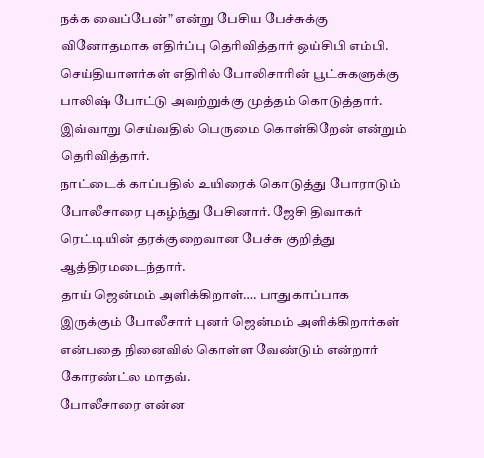நக்க வைப்பேன்” என்று பேசிய பேச்சுக்கு வினோதமாக எதிர்ப்பு தெரிவித்தார் ஒய்சிபி எம்பி.
செய்தியாளர்கள் எதிரில் போலிசாரின் பூட்சுகளுக்கு பாலிஷ் போட்டு அவற்றுக்கு முத்தம் கொடுத்தார். இவ்வாறு செய்வதில் பெருமை கொள்கிறேன் என்றும் தெரிவித்தார்.
நாட்டைக் காப்பதில் உயிரைக் கொடுத்து போராடும் போலீசாரை புகழ்ந்து பேசினார். ஜேசி திவாகர் ரெட்டியின் தரக்குறைவான பேச்சு குறித்து ஆத்திரமடைந்தார்.
தாய் ஜென்மம் அளிக்கிறாள்…. பாதுகாப்பாக இருக்கும் போலீசார் புனர் ஜென்மம் அளிக்கிறார்கள் என்பதை நினைவில் கொள்ள வேண்டும் என்றார் கோரண்ட்ல மாதவ்.
போலீசாரை என்ன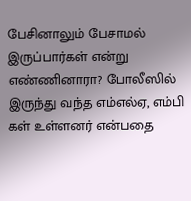பேசினாலும் பேசாமல் இருப்பார்கள் என்று எண்ணினாரா? போலீஸில் இருந்து வந்த எம்எல்ஏ, எம்பி கள் உள்ளனர் என்பதை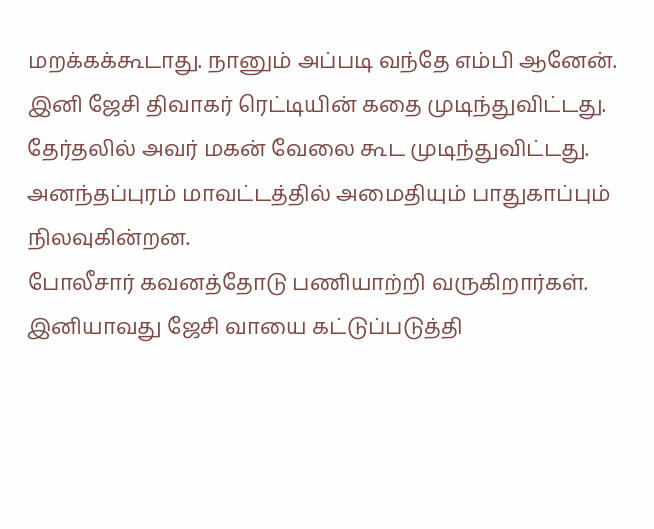மறக்கக்கூடாது. நானும் அப்படி வந்தே எம்பி ஆனேன்.
இனி ஜேசி திவாகர் ரெட்டியின் கதை முடிந்துவிட்டது. தேர்தலில் அவர் மகன் வேலை கூட முடிந்துவிட்டது. அனந்தப்புரம் மாவட்டத்தில் அமைதியும் பாதுகாப்பும் நிலவுகின்றன.
போலீசார் கவனத்தோடு பணியாற்றி வருகிறார்கள். இனியாவது ஜேசி வாயை கட்டுப்படுத்தி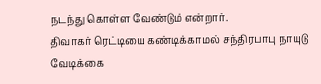நடந்து கொள்ள வேண்டும் என்றார்.
திவாகர் ரெட்டியை கண்டிக்காமல் சந்திரபாபு நாயுடு வேடிக்கை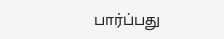பார்ப்பது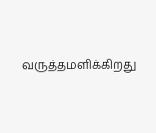வருத்தமளிக்கிறது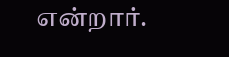என்றார்.